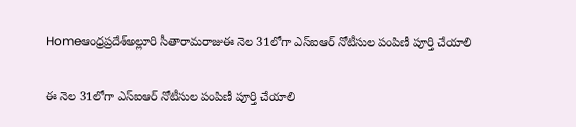Homeఆంధ్రప్రదేశ్అల్లూరి సీతారామరాజుఈ నెల 31లోగా ఎస్‌ఐఆర్‌ నోటీసుల పంపిణీ పూర్తి చేయాలి

ఈ నెల 31లోగా ఎస్‌ఐఆర్‌ నోటీసుల పంపిణీ పూర్తి చేయాలి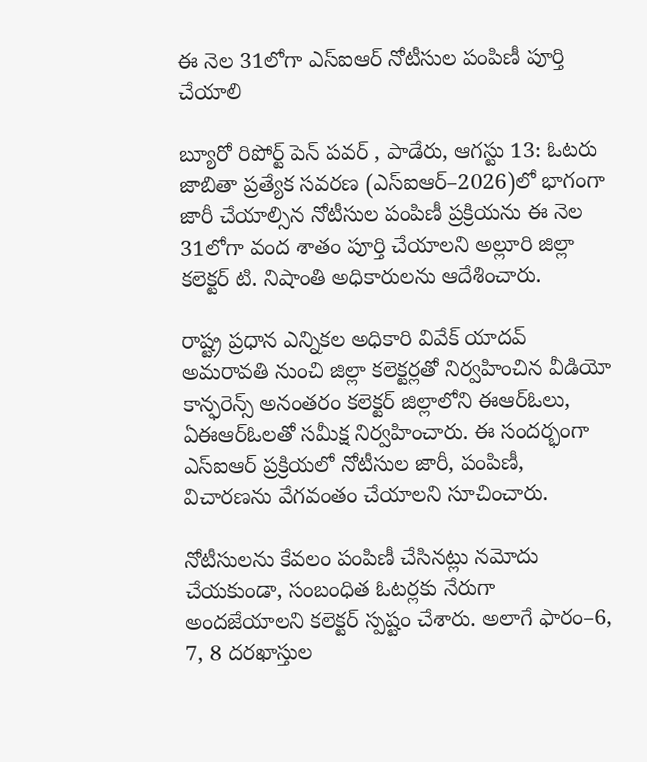ఈ నెల 31లోగా ఎస్‌ఐఆర్‌ నోటీసుల పంపిణీ పూర్తి చేయాలి

బ్యూరో రిపోర్ట్ పెన్ పవర్ , పాడేరు, ఆగస్టు 13: ఓటరు జాబితా ప్రత్యేక సవరణ (ఎస్‌ఐఆర్‌–2026)లో భాగంగా జారీ చేయాల్సిన నోటీసుల పంపిణీ ప్రక్రియను ఈ నెల 31లోగా వంద శాతం పూర్తి చేయాలని అల్లూరి జిల్లా కలెక్టర్‌ టి. నిషాంతి అధికారులను ఆదేశించారు.

రాష్ట్ర ప్రధాన ఎన్నికల అధికారి వివేక్‌ యాదవ్‌ అమరావతి నుంచి జిల్లా కలెక్టర్లతో నిర్వహించిన వీడియో కాన్ఫరెన్స్‌ అనంతరం కలెక్టర్‌ జిల్లాలోని ఈఆర్‌ఓలు, ఏఈఆర్‌ఓలతో సమీక్ష నిర్వహించారు. ఈ సందర్భంగా ఎస్‌ఐఆర్‌ ప్రక్రియలో నోటీసుల జారీ, పంపిణీ, విచారణను వేగవంతం చేయాలని సూచించారు.

నోటీసులను కేవలం పంపిణీ చేసినట్లు నమోదు చేయకుండా, సంబంధిత ఓటర్లకు నేరుగా అందజేయాలని కలెక్టర్‌ స్పష్టం చేశారు. అలాగే ఫారం–6, 7, 8 దరఖాస్తుల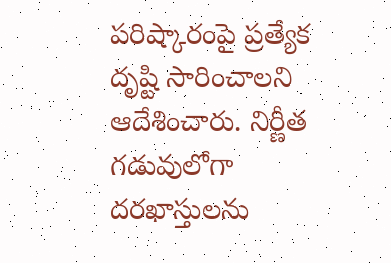పరిష్కారంపై ప్రత్యేక దృష్టి సారించాలని ఆదేశించారు. నిర్ణీత గడువులోగా దరఖాస్తులను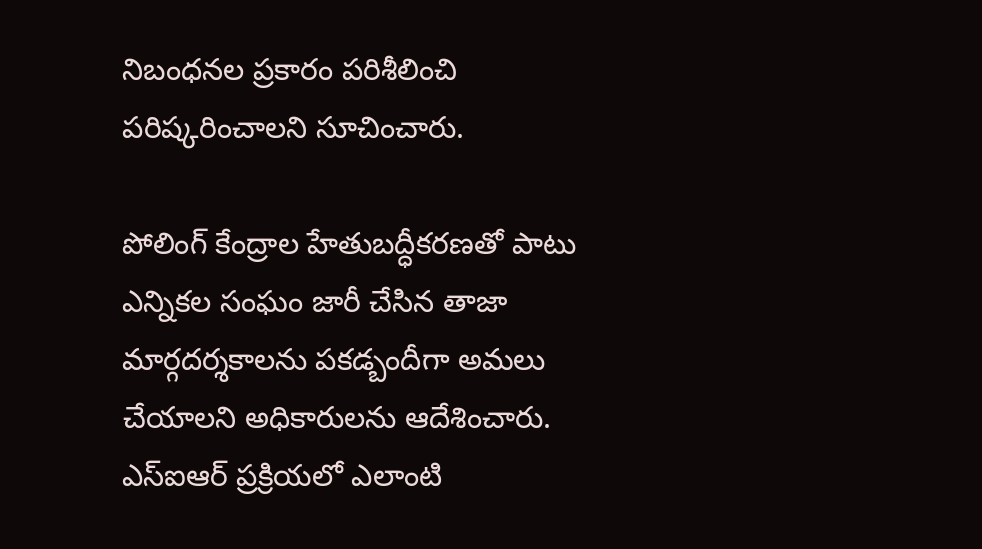నిబంధనల ప్రకారం పరిశీలించి పరిష్కరించాలని సూచించారు.

పోలింగ్‌ కేంద్రాల హేతుబద్ధీకరణతో పాటు ఎన్నికల సంఘం జారీ చేసిన తాజా మార్గదర్శకాలను పకడ్బందీగా అమలు చేయాలని అధికారులను ఆదేశించారు. ఎస్‌ఐఆర్‌ ప్రక్రియలో ఎలాంటి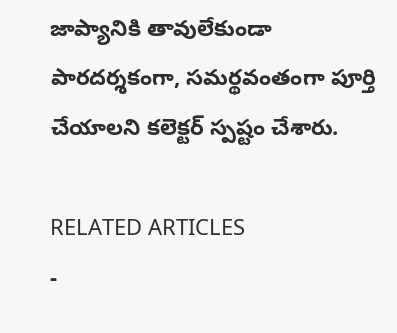జాప్యానికి తావులేకుండా పారదర్శకంగా, సమర్థవంతంగా పూర్తి చేయాలని కలెక్టర్‌ స్పష్టం చేశారు.

RELATED ARTICLES
-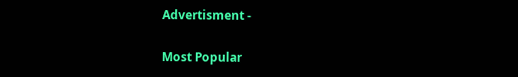Advertisment -

Most Popular